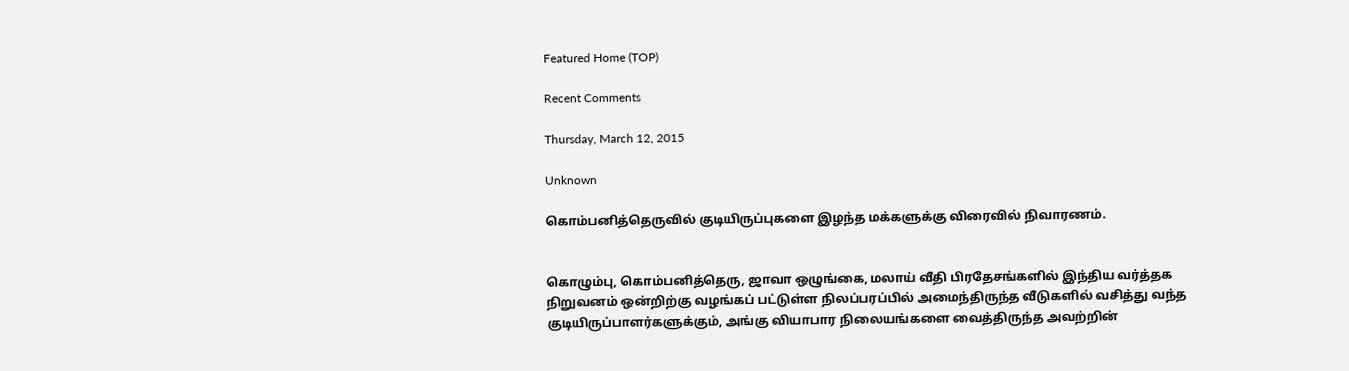Featured Home (TOP)

Recent Comments

Thursday, March 12, 2015

Unknown

கொம்பனித்தெருவில் குடியிருப்புகளை இழந்த மக்களுக்கு விரைவில் நிவாரணம்.


கொழும்பு, கொம்பனித்தெரு, ஜாவா ஒழுங்கை, மலாய் வீதி பிரதேசங்களில் இந்திய வர்த்தக நிறுவனம் ஒன்றிற்கு வழங்கப் பட்டுள்ள நிலப்பரப்பில் அமைந்திருந்த வீடுகளில் வசித்து வந்த குடியிருப்பாளர்களுக்கும், அங்கு வியாபார நிலையங்களை வைத்திருந்த அவற்றின்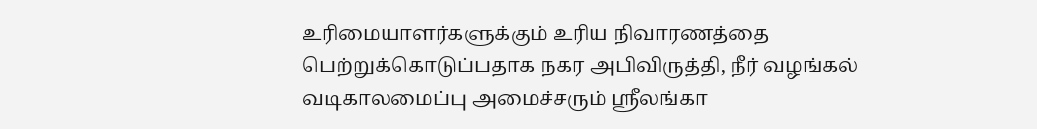உரிமையாளர்களுக்கும் உரிய நிவாரணத்தை பெற்றுக்கொடுப்பதாக நகர அபிவிருத்தி, நீர் வழங்கல் வடிகாலமைப்பு அமைச்சரும் ஸ்ரீலங்கா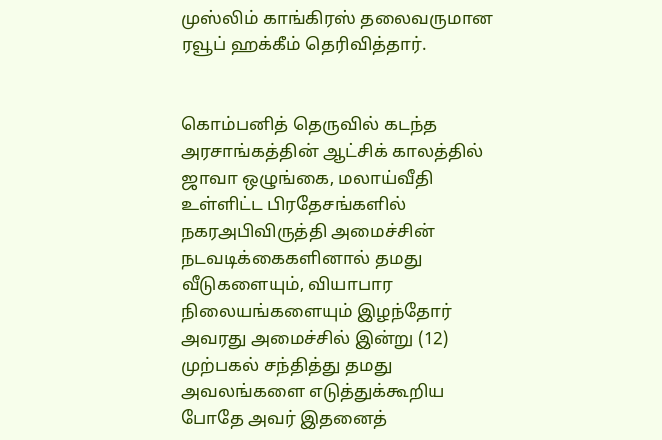முஸ்லிம் காங்கிரஸ் தலைவருமான ரவூப் ஹக்கீம் தெரிவித்தார்.


கொம்பனித் தெருவில் கடந்த அரசாங்கத்தின் ஆட்சிக் காலத்தில் ஜாவா ஒழுங்கை, மலாய்வீதி உள்ளிட்ட பிரதேசங்களில் நகரஅபிவிருத்தி அமைச்சின் நடவடிக்கைகளினால் தமது வீடுகளையும், வியாபார நிலையங்களையும் இழந்தோர் அவரது அமைச்சில் இன்று (12) முற்பகல் சந்தித்து தமது அவலங்களை எடுத்துக்கூறிய போதே அவர் இதனைத்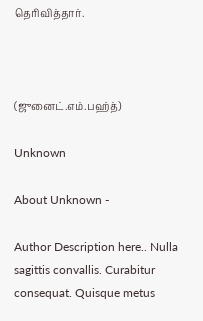தெரிவித்தார்.



(ஜுனைட்.எம்.பஹ்த்)

Unknown

About Unknown -

Author Description here.. Nulla sagittis convallis. Curabitur consequat. Quisque metus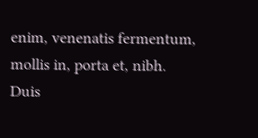enim, venenatis fermentum, mollis in, porta et, nibh. Duis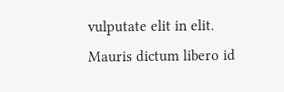vulputate elit in elit. Mauris dictum libero id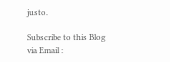justo.

Subscribe to this Blog via Email :